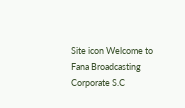Site icon Welcome to Fana Broadcasting Corporate S.C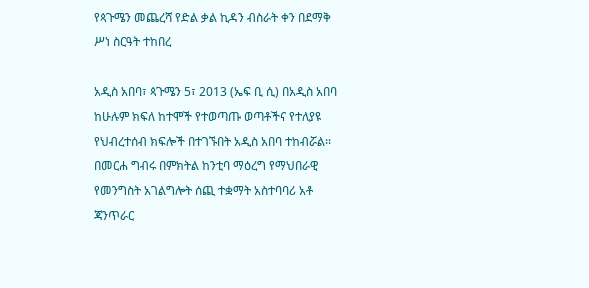የጳጉሜን መጨረሻ የድል ቃል ኪዳን ብስራት ቀን በደማቅ ሥነ ስርዓት ተከበረ

አዲስ አበባ፣ ጳጉሜን 5፣ 2013 (ኤፍ ቢ ሲ) በአዲስ አበባ ከሁሉም ክፍለ ከተሞች የተወጣጡ ወጣቶችና የተለያዩ የህብረተሰብ ክፍሎች በተገኙበት አዲስ አበባ ተከብሯል፡፡
በመርሐ ግብሩ በምክትል ከንቲባ ማዕረግ የማህበራዊ የመንግስት አገልግሎት ሰጪ ተቋማት አስተባባሪ አቶ ጃንጥራር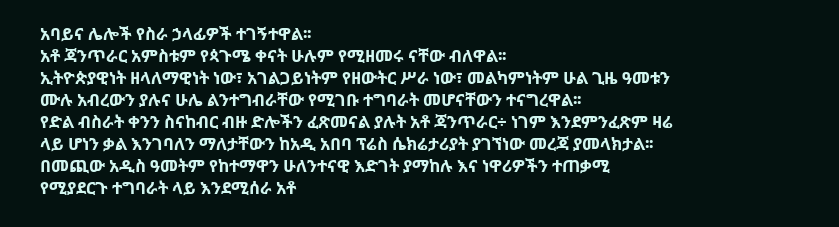አባይና ሌሎች የስራ ኃላፊዎች ተገኝተዋል፡፡
አቶ ጃንጥራር አምስቱም የጳጉሜ ቀናት ሁሉም የሚዘመሩ ናቸው ብለዋል፡፡
ኢትዮጵያዊነት ዘላለማዊነት ነው፣ አገልጋይነትም የዘውትር ሥራ ነው፣ መልካምነትም ሁል ጊዜ ዓመቱን ሙሉ አብረውን ያሉና ሁሌ ልንተግብራቸው የሚገቡ ተግባራት መሆናቸውን ተናግረዋል፡፡
የድል ብስራት ቀንን ስናከብር ብዙ ድሎችን ፈጽመናል ያሉት አቶ ጃንጥራር÷ ነገም እንደምንፈጽም ዛሬ ላይ ሆነን ቃል እንገባለን ማለታቸውን ከአዲ አበባ ፕሬስ ሴክሬታሪያት ያገኘነው መረጃ ያመላክታል፡፡
በመጪው አዲስ ዓመትም የከተማዋን ሁለንተናዊ እድገት ያማከሉ እና ነዋሪዎችን ተጠቃሚ የሚያደርጉ ተግባራት ላይ እንደሚሰራ አቶ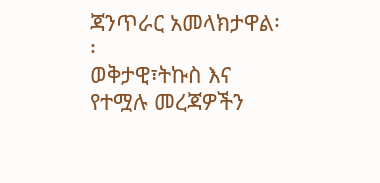ጃንጥራር አመላክታዋል፡፡
ወቅታዊ፣ትኩስ እና የተሟሉ መረጃዎችን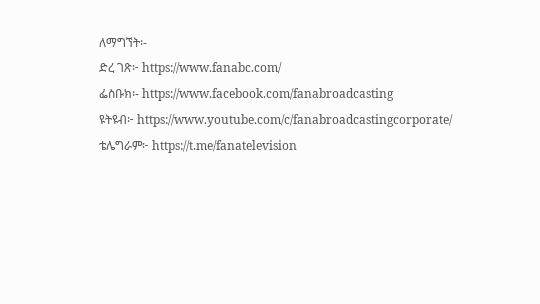ለማግኘት፡-
ድረ ገጽ፦ https://www.fanabc.com/
ፌስቡክ፡- https://www.facebook.com/fanabroadcasting
ዩትዩብ፦ https://www.youtube.com/c/fanabroadcastingcorporate/
ቴሌግራም፦ https://t.me/fanatelevision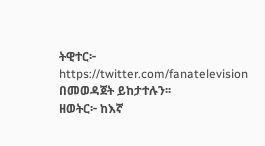ትዊተር፦ https://twitter.com/fanatelevision በመወዳጀት ይከታተሉን፡፡
ዘወትር፦ ከእኛ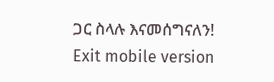ጋር ስላሉ እናመሰግናለን!
Exit mobile version